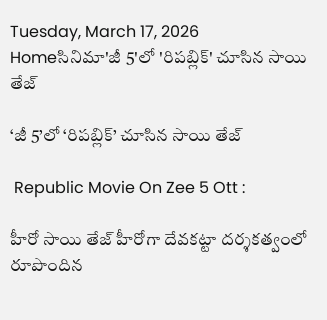Tuesday, March 17, 2026
Homeసినిమా'జీ 5'లో 'రిపబ్లిక్' చూసిన సాయి తేజ్

‘జీ 5’లో ‘రిపబ్లిక్’ చూసిన సాయి తేజ్

 Republic Movie On Zee 5 Ott :

హీరో సాయి తేజ్ హీరోగా దేవ‌క‌ట్టా ద‌ర్శ‌క‌త్వంలో రూపొందిన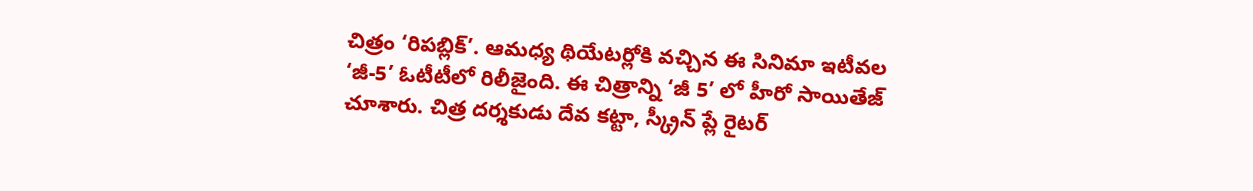చిత్రం ‘రిప‌బ్లిక్’. ఆమ‌ధ్య థియేట‌ర్లోకి వ‌చ్చిన ఈ సినిమా ఇటీవ‌ల ‘జీ-5’ ఓటీటీలో రిలీజైంది. ఈ చిత్రాన్ని ‘జీ 5’ లో హీరో సాయితేజ్ చూశారు. చిత్ర దర్శకుడు దేవ కట్టా, స్క్రీన్ ప్లే రైటర్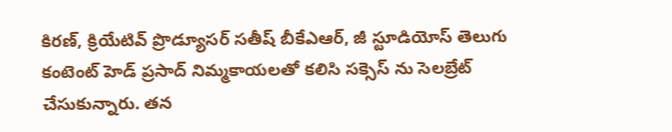కిరణ్, క్రియేటివ్ ప్రొడ్యూసర్ సతీష్ బీకేఎఆర్, జీ స్టూడియోస్ తెలుగు కంటెంట్ హెడ్ ప్రసాద్ నిమ్మకాయలతో కలిసి సక్సెస్ ను సెలబ్రేట్ చేసుకున్నారు. తన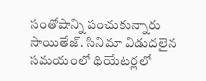సంతోషాన్ని పంచుకున్నారు సాయితేజ్. సినిమా విడుదలైన సమయంలో థియేటర్లలో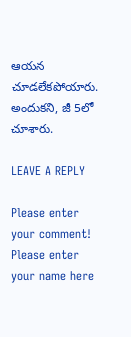ఆయన చూడలేకపోయారు. అందుకని, జీ 5లో చూశారు.

LEAVE A REPLY

Please enter your comment!
Please enter your name here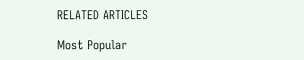RELATED ARTICLES

Most Popular